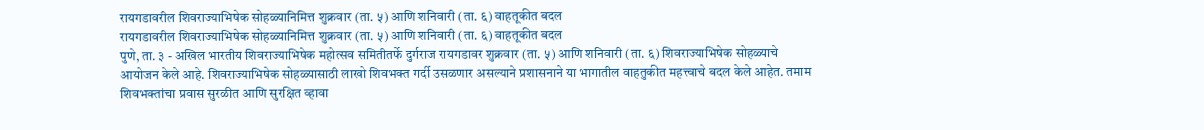रायगडावरील शिवराज्याभिषेक सोहळ्यानिमित्त शुक्रवार (ता. ५) आणि शनिवारी (ता. ६) वाहतूकीत बदल
रायगडावरील शिवराज्याभिषेक सोहळ्यानिमित्त शुक्रवार (ता. ५) आणि शनिवारी (ता. ६) वाहतूकीत बदल
पुणे, ता. ३ - अखिल भारतीय शिवराज्याभिषेक महोत्सव समितीतर्फे दुर्गराज रायगडावर शुक्रवार (ता. ५) आणि शनिवारी (ता. ६) शिवराज्याभिषेक सोहळ्याचे आयोजन केले आहे. शिवराज्याभिषेक सोहळ्यासाठी लाखो शिवभक्त गर्दी उसळणार असल्याने प्रशासनाने या भागातील वाहतुकीत महत्त्वाचे बदल केले आहेत. तमाम शिवभक्तांचा प्रवास सुरळीत आणि सुरक्षित व्हावा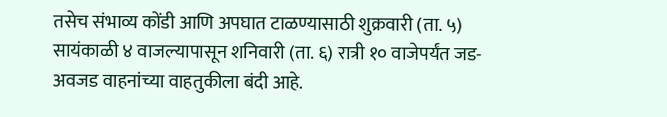तसेच संभाव्य कोंडी आणि अपघात टाळण्यासाठी शुक्रवारी (ता. ५) सायंकाळी ४ वाजल्यापासून शनिवारी (ता. ६) रात्री १० वाजेपर्यंत जड-अवजड वाहनांच्या वाहतुकीला बंदी आहे.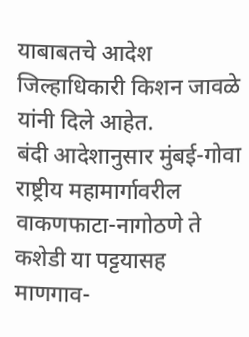याबाबतचे आदेश जिल्हाधिकारी किशन जावळे यांनी दिले आहेत.
बंदी आदेशानुसार मुंबई-गोवा राष्ट्रीय महामार्गावरील वाकणफाटा-नागोठणे ते कशेडी या पट्टयासह माणगाव-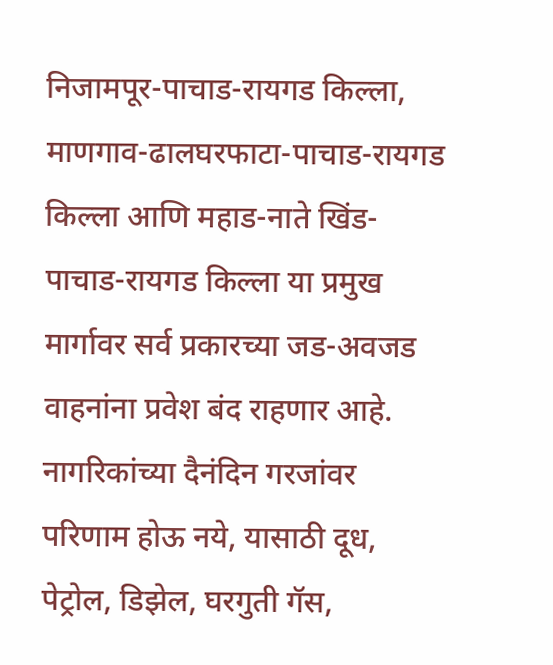निजामपूर-पाचाड-रायगड किल्ला, माणगाव-ढालघरफाटा-पाचाड-रायगड किल्ला आणि महाड-नाते खिंड-पाचाड-रायगड किल्ला या प्रमुख मार्गावर सर्व प्रकारच्या जड-अवजड वाहनांना प्रवेश बंद राहणार आहे. नागरिकांच्या दैनंदिन गरजांवर परिणाम होऊ नये, यासाठी दूध, पेट्रोल, डिझेल, घरगुती गॅस,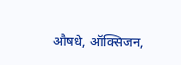औषधे, ऑक्सिजन,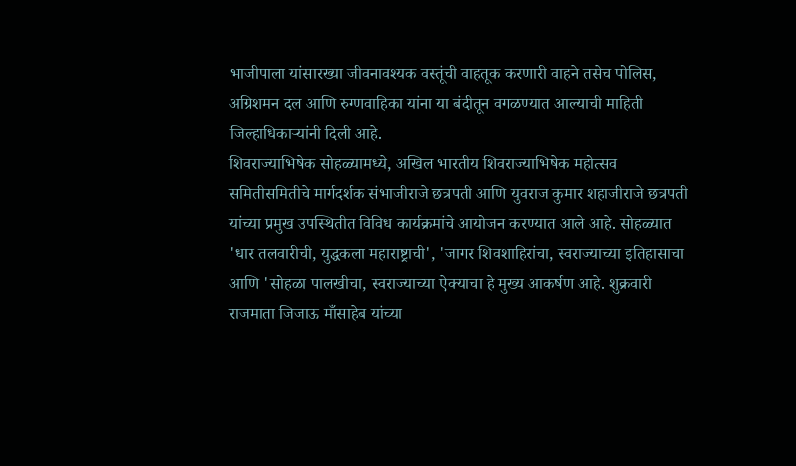भाजीपाला यांसारख्या जीवनावश्यक वस्तूंची वाहतूक करणारी वाहने तसेच पोलिस, अग्रिशमन दल आणि रुग्णवाहिका यांना या बंदीतून वगळण्यात आल्याची माहिती जिल्हाधिकाऱ्यांनी दिली आहे.
शिवराज्याभिषेक सोहळ्यामध्ये, अखिल भारतीय शिवराज्याभिषेक महोत्सव समितीसमितीचे मार्गदर्शक संभाजीराजे छत्रपती आणि युवराज कुमार शहाजीराजे छत्रपती यांच्या प्रमुख उपस्थितीत विविध कार्यक्रमांचे आयोजन करण्यात आले आहे. सोहळ्यात 'धार तलवारीची, युद्धकला महाराष्ट्राची', 'जागर शिवशाहिरांचा, स्वराज्याच्या इतिहासाचा आणि 'सोहळा पालखीचा, स्वराज्याच्या ऐक्याचा हे मुख्य आकर्षण आहे. शुक्रवारी राजमाता जिजाऊ माँसाहेब यांच्या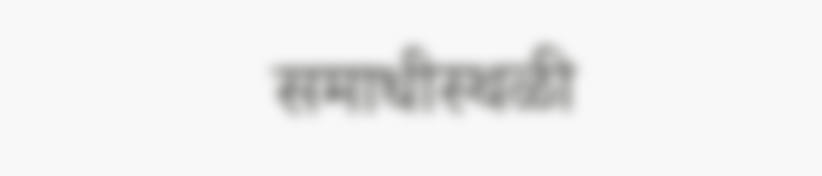समाधीस्थळी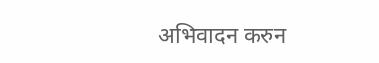अभिवादन करुन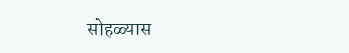सोहळ्यास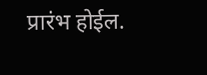प्रारंभ होईल.